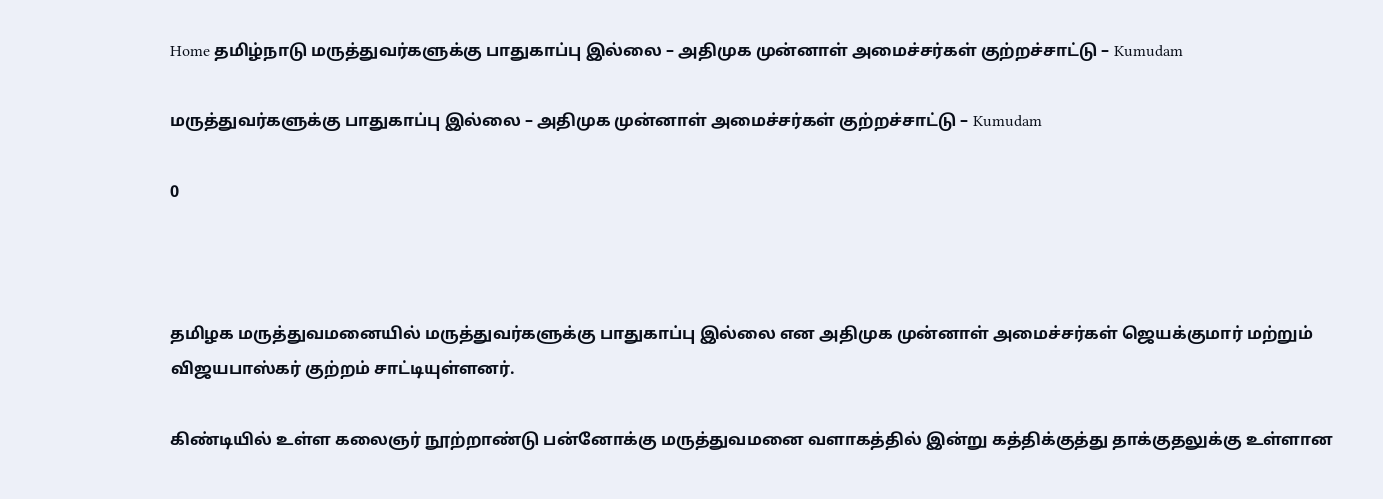Home தமிழ்நாடு மருத்துவர்களுக்கு பாதுகாப்பு இல்லை – அதிமுக முன்னாள் அமைச்சர்கள் குற்றச்சாட்டு – Kumudam

மருத்துவர்களுக்கு பாதுகாப்பு இல்லை – அதிமுக முன்னாள் அமைச்சர்கள் குற்றச்சாட்டு – Kumudam

0



தமிழக மருத்துவமனையில் மருத்துவர்களுக்கு பாதுகாப்பு இல்லை என அதிமுக முன்னாள் அமைச்சர்கள் ஜெயக்குமார் மற்றும் விஜயபாஸ்கர் குற்றம் சாட்டியுள்ளனர்.

கிண்டியில் உள்ள கலைஞர் நூற்றாண்டு பன்னோக்கு மருத்துவமனை வளாகத்தில் இன்று கத்திக்குத்து தாக்குதலுக்கு உள்ளான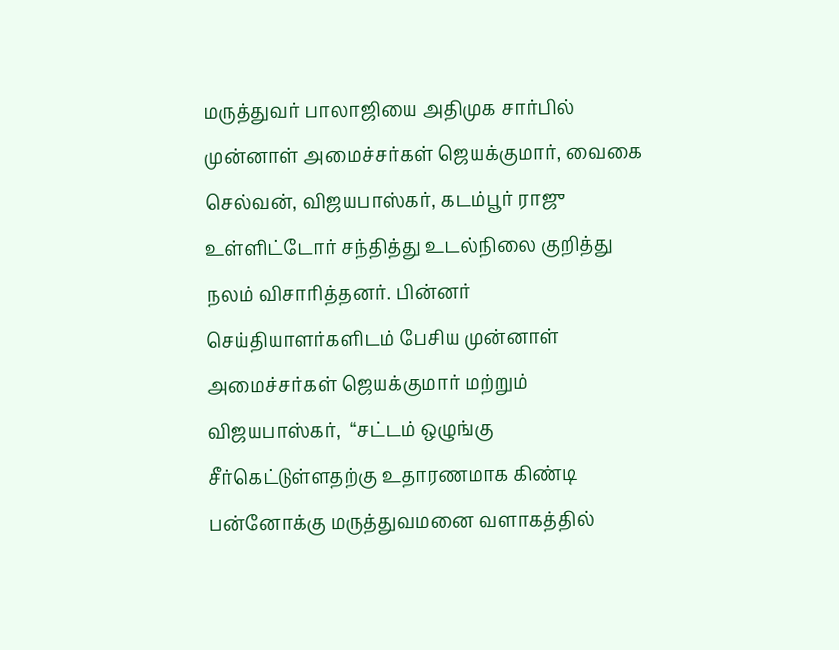மருத்துவர் பாலாஜியை அதிமுக சார்பில் முன்னாள் அமைச்சர்கள் ஜெயக்குமார், வைகை செல்வன், விஜயபாஸ்கர், கடம்பூர் ராஜு உள்ளிட்டோர் சந்தித்து உடல்நிலை குறித்து நலம் விசாரித்தனர். பின்னர் செய்தியாளர்களிடம் பேசிய முன்னாள் அமைச்சர்கள் ஜெயக்குமார் மற்றும் விஜயபாஸ்கர்,  “சட்டம் ஒழுங்கு சீர்கெட்டுள்ளதற்கு உதாரணமாக கிண்டி பன்னோக்கு மருத்துவமனை வளாகத்தில்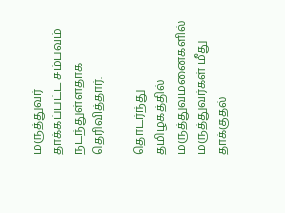மருத்துவர் தாக்கப்பட்ட சம்பவம் நடந்துள்ளதாக தெரிவித்தார்.

தொடர்ந்து தமிழகத்தில் மருத்துவமனைகளில் மருத்துவர்கள் மீது தாக்குதல்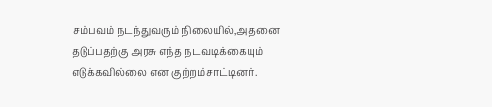சம்பவம் நடந்துவரும் நிலையில்,அதனை தடுப்பதற்கு அரசு எந்த நடவடிக்கையும் எடுக்கவில்லை என குற்றம்சாட்டினர்.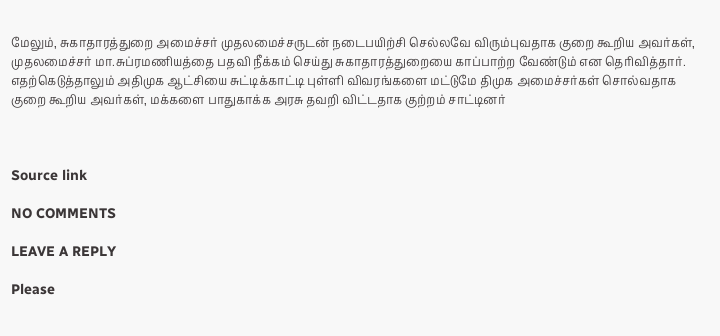மேலும், சுகாதாரத்துறை அமைச்சர் முதலமைச்சருடன் நடைபயிற்சி செல்லவே விரும்புவதாக குறை கூறிய அவர்கள், முதலமைச்சர் மா.சுப்ரமணியத்தை பதவி நீக்கம் செய்து சுகாதாரத்துறையை காப்பாற்ற வேண்டும் என தெரிவித்தார். எதற்கெடுத்தாலும் அதிமுக ஆட்சியை சுட்டிக்காட்டி புள்ளி விவரங்களை மட்டுமே திமுக அமைச்சர்கள் சொல்வதாக குறை கூறிய அவர்கள், மக்களை பாதுகாக்க அரசு தவறி விட்டதாக குற்றம் சாட்டினர்



Source link

NO COMMENTS

LEAVE A REPLY

Please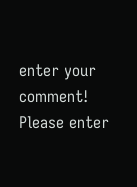enter your comment!
Please enter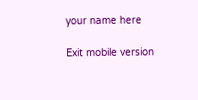your name here

Exit mobile version